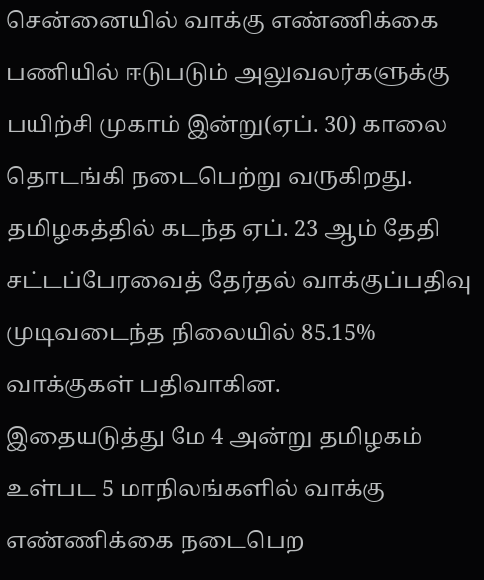சென்னையில் வாக்கு எண்ணிக்கை பணியில் ஈடுபடும் அலுவலர்களுக்கு பயிற்சி முகாம் இன்று(ஏப். 30) காலை தொடங்கி நடைபெற்று வருகிறது.
தமிழகத்தில் கடந்த ஏப். 23 ஆம் தேதி சட்டப்பேரவைத் தேர்தல் வாக்குப்பதிவு முடிவடைந்த நிலையில் 85.15% வாக்குகள் பதிவாகின.
இதையடுத்து மே 4 அன்று தமிழகம் உள்பட 5 மாநிலங்களில் வாக்கு எண்ணிக்கை நடைபெற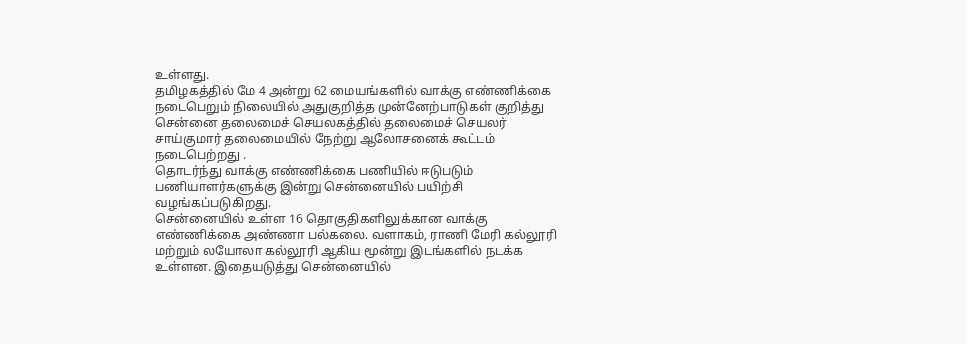உள்ளது.
தமிழகத்தில் மே 4 அன்று 62 மையங்களில் வாக்கு எண்ணிக்கை நடைபெறும் நிலையில் அதுகுறித்த முன்னேற்பாடுகள் குறித்து சென்னை தலைமைச் செயலகத்தில் தலைமைச் செயலர் சாய்குமார் தலைமையில் நேற்று ஆலோசனைக் கூட்டம் நடைபெற்றது .
தொடர்ந்து வாக்கு எண்ணிக்கை பணியில் ஈடுபடும் பணியாளர்களுக்கு இன்று சென்னையில் பயிற்சி வழங்கப்படுகிறது.
சென்னையில் உள்ள 16 தொகுதிகளிலுக்கான வாக்கு எண்ணிக்கை அண்ணா பல்கலை. வளாகம், ராணி மேரி கல்லூரி மற்றும் லயோலா கல்லூரி ஆகிய மூன்று இடங்களில் நடக்க உள்ளன. இதையடுத்து சென்னையில்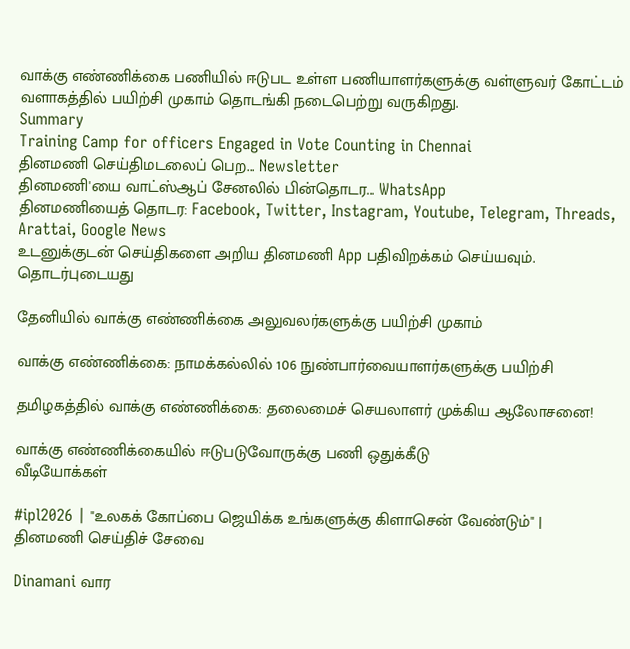வாக்கு எண்ணிக்கை பணியில் ஈடுபட உள்ள பணியாளர்களுக்கு வள்ளுவர் கோட்டம் வளாகத்தில் பயிற்சி முகாம் தொடங்கி நடைபெற்று வருகிறது.
Summary
Training Camp for officers Engaged in Vote Counting in Chennai
தினமணி செய்திமடலைப் பெற... Newsletter
தினமணி'யை வாட்ஸ்ஆப் சேனலில் பின்தொடர... WhatsApp
தினமணியைத் தொடர: Facebook, Twitter, Instagram, Youtube, Telegram, Threads, Arattai, Google News
உடனுக்குடன் செய்திகளை அறிய தினமணி App பதிவிறக்கம் செய்யவும்.
தொடர்புடையது

தேனியில் வாக்கு எண்ணிக்கை அலுவலர்களுக்கு பயிற்சி முகாம்

வாக்கு எண்ணிக்கை: நாமக்கல்லில் 106 நுண்பார்வையாளர்களுக்கு பயிற்சி

தமிழகத்தில் வாக்கு எண்ணிக்கை: தலைமைச் செயலாளர் முக்கிய ஆலோசனை!

வாக்கு எண்ணிக்கையில் ஈடுபடுவோருக்கு பணி ஒதுக்கீடு
வீடியோக்கள்

#ipl2026 | "உலகக் கோப்பை ஜெயிக்க உங்களுக்கு கிளாசென் வேண்டும்" |
தினமணி செய்திச் சேவை

Dinamani வார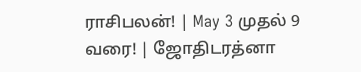ராசிபலன்! | May 3 முதல் 9 வரை! | ஜோதிடரத்னா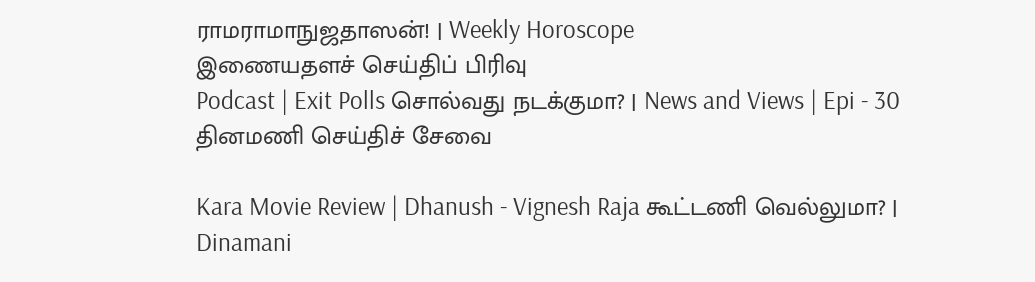ராமராமாநுஜதாஸன்! | Weekly Horoscope
இணையதளச் செய்திப் பிரிவு
Podcast | Exit Polls சொல்வது நடக்குமா? | News and Views | Epi - 30
தினமணி செய்திச் சேவை

Kara Movie Review | Dhanush - Vignesh Raja கூட்டணி வெல்லுமா? | Dinamani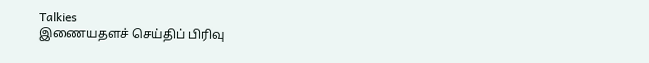Talkies
இணையதளச் செய்திப் பிரிவு